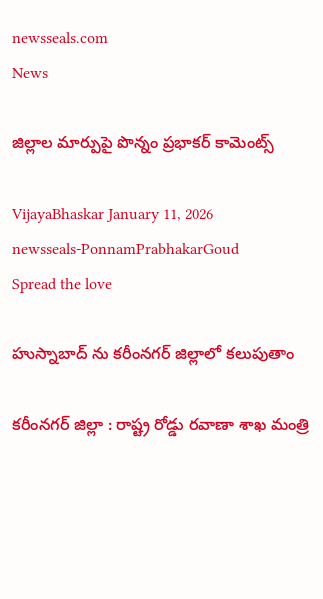newsseals.com
News

జిల్లాల మార్పుపై పొన్నం ప్ర‌భాక‌ర్ కామెంట్స్

VijayaBhaskar January 11, 2026
newsseals-PonnamPrabhakarGoud
Spread the love

హుస్నాబాద్ ను క‌రీంన‌గ‌ర్ జిల్లాలో క‌లుపుతాం

క‌రీంన‌గ‌ర్ జిల్లా : రాష్ట్ర రోడ్డు ర‌వాణా శాఖ మంత్రి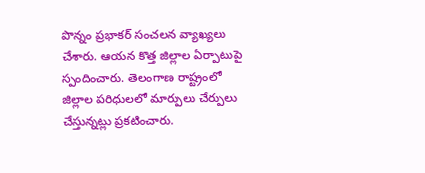పొన్నం ప్ర‌భాక‌ర్ సంచ‌ల‌న వ్యాఖ్య‌లు చేశారు. ఆయ‌న కొత్త జిల్లాల ఏర్పాటుపై స్పందించారు. తెలంగాణ రాష్ట్రంలో జిల్లాల పరిధులలో మార్పులు చేర్పులు చేస్తున్న‌ట్లు ప్ర‌క‌టించారు.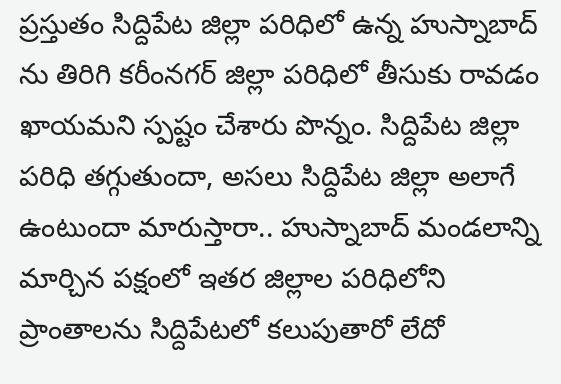ప్రస్తుతం సిద్దిపేట జిల్లా పరిధిలో ఉన్న హుస్నాబాద్ ను తిరిగి కరీంనగర్ జిల్లా పరిధిలో తీసుకు రావడం ఖాయమ‌ని స్పష్టం చేశారు పొన్నం. సిద్దిపేట జిల్లా పరిధి తగ్గుతుందా, అసలు సిద్దిపేట జిల్లా అలాగే ఉంటుందా మారుస్తారా.. హుస్నాబాద్ మండలాన్ని మార్చిన పక్షంలో ఇతర జిల్లాల పరిధిలోని ప్రాంతాలను సిద్దిపేటలో కలుపుతారో లేదో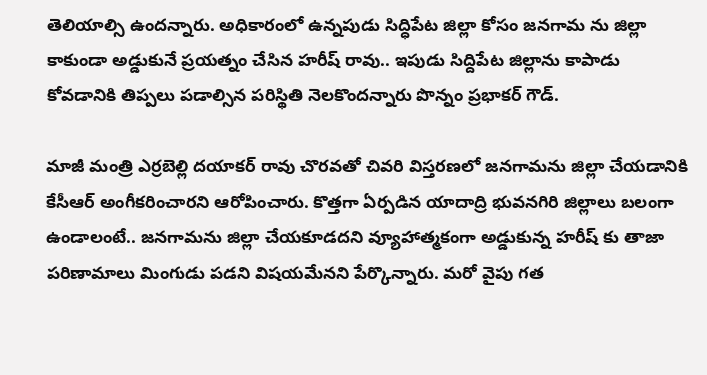తెలియాల్సి ఉందన్నారు. అధికారంలో ఉన్నపుడు సిద్ధిపేట జిల్లా కోసం జనగామ ను జిల్లా కాకుండా అడ్డుకునే ప్రయత్నం చేసిన హరీష్ రావు.. ఇపుడు సిద్దిపేట జిల్లాను కాపాడు కోవడానికి తిప్పలు పడాల్సిన పరిస్థితి నెల‌కొంద‌న్నారు పొన్నం ప్ర‌భాక‌ర్ గౌడ్.

మాజీ మంత్రి ఎర్రబెల్లి దయాకర్ రావు చొరవతో చివరి విస్తరణలో జనగామను జిల్లా చేయడానికి కేసీఆర్ అంగీకరించారని ఆరోపించారు. కొత్తగా ఏర్పడిన యాదాద్రి భువనగిరి జిల్లాలు బలంగా ఉండాలంటే.. జనగామను జిల్లా చేయకూడదని వ్యూహాత్మకంగా అడ్డుకున్న హరీష్ కు తాజా పరిణామాలు మింగుడు పడని విషయమేన‌ని పేర్కొన్నారు. మ‌రో వైపు గ‌త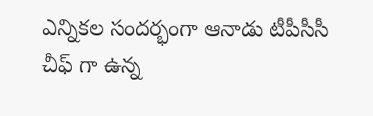ఎన్నిక‌ల సంద‌ర్భంగా ఆనాడు టీపీసీసీ చీఫ్ గా ఉన్న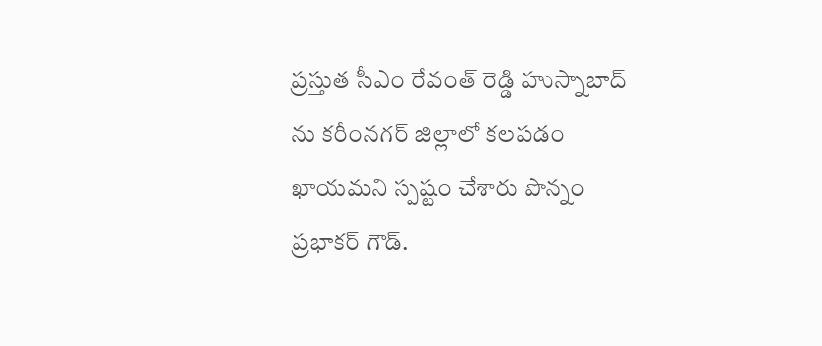ప్ర‌స్తుత సీఎం రేవంత్ రెడ్డి హుస్నాబాద్ ను క‌రీంన‌గ‌ర్ జిల్లాలో క‌ల‌ప‌డం ఖాయ‌మ‌ని స్ప‌ష్టం చేశారు పొన్నం ప్ర‌భాక‌ర్ గౌడ్.